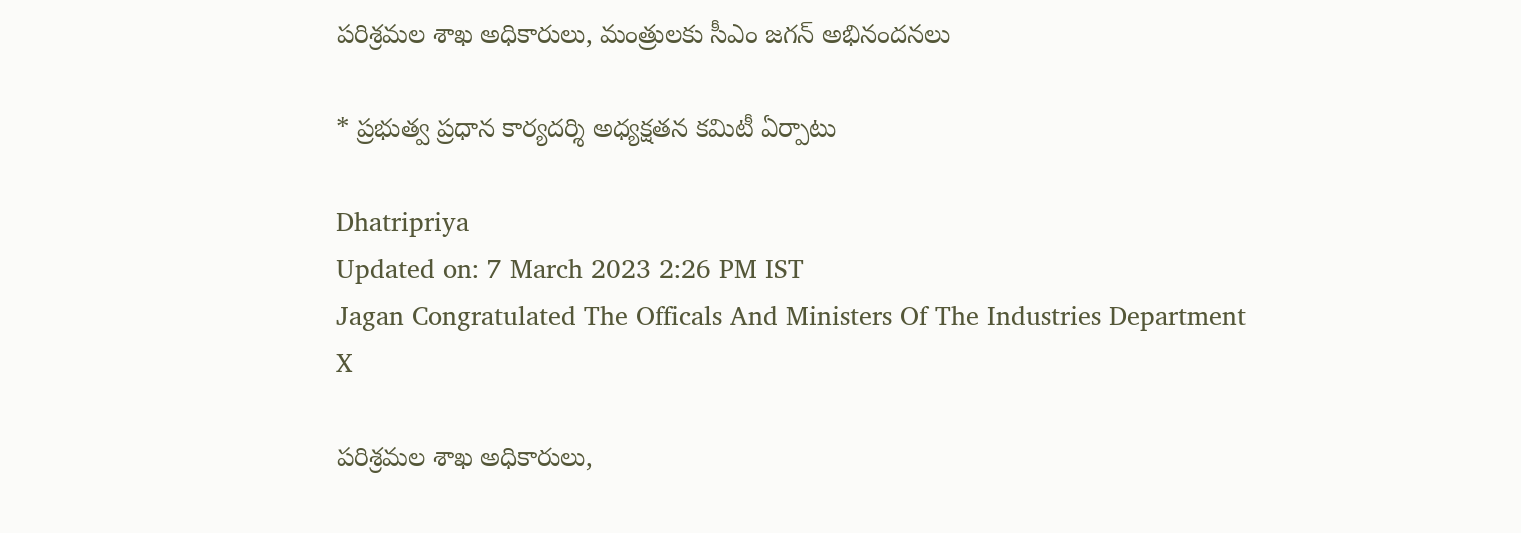పరిశ్రమల శాఖ అధికారులు, మంత్రులకు సీఎం జగన్‌ అభినందనలు

* ప్రభుత్వ ప్రధాన కార్యదర్శి అధ్యక్షతన కమిటీ ఏర్పాటు

Dhatripriya
Updated on: 7 March 2023 2:26 PM IST
Jagan Congratulated The Officals And Ministers Of The Industries Department
X

పరిశ్రమల శాఖ అధికారులు,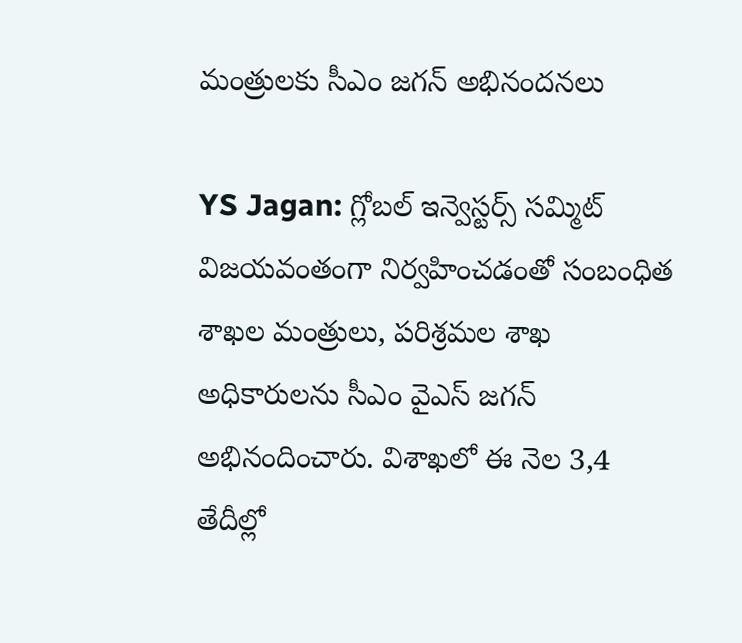మంత్రులకు సీఎం జగన్‌ అభినందనలు

YS Jagan: గ్లోబల్‌ ఇన్వెస్టర్స్‌ సమ్మిట్‌ విజయవంతంగా నిర్వహించడంతో సంబంధిత శాఖల మంత్రులు, పరిశ్రమల శాఖ అధికారులను సీఎం వైఎస్ జగన్ అభినందించారు. విశాఖలో ఈ నెల 3,4 తేదీల్లో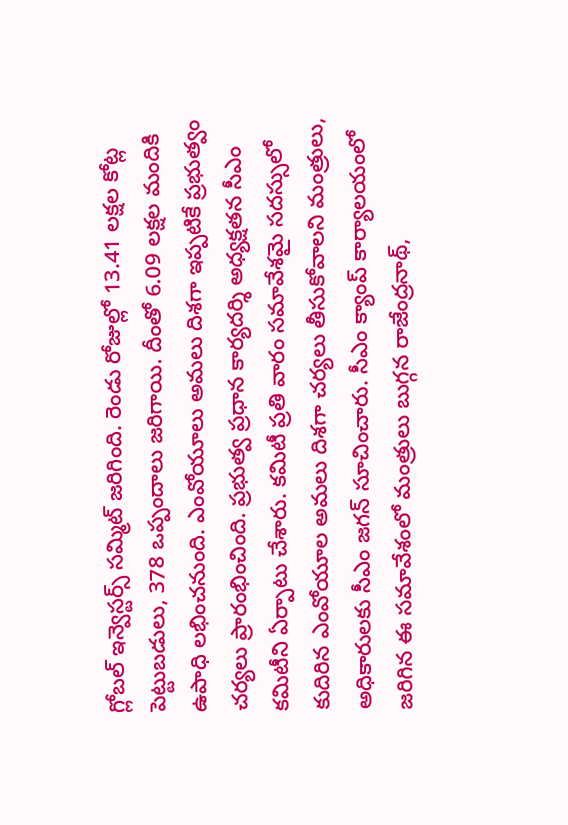గ్లోబల్ ఇన్వెస్టర్స్ సమ్మిట్ జరిగింది. రెండు రోజుల్లో 13.41 లక్షల కోట్ల పెట్టుబడులు, 378 ఒప్పందాలు జరిగాయి. దీంతో 6.09 లక్షల మందికి ఉపాధి లభించనుంది. ఎంవోయూలు అమలు దిశగా ఇప్పటికే ప్రభుత్వం చర్యలు ప్రారంభించింది. ప్రభుత్వ ప్రధాన కార్యదర్శి అధ్యక్షతన సీఎం కమిటీని ఏర్పాటు చేశారు. కమిటీ ప్రతి వారం సమావేశమై సదస్సులో కుదిరిన ఎంవోయూల అమలు దిశగా చర్యలు తీసుకోవాలని మంత్రులు, అధికారులకు సీఎం జగన్ సూచించారు. సీఎం క్యాంప్‌ కార్యాలయంలో జరిగిన ఈ సమావేశంలో మంత్రులు బుగ్గన రాజేంద్రనాథ్‌,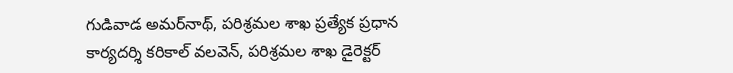గుడివాడ అమర్‌నాథ్‌, పరిశ్రమల శాఖ ప్రత్యేక ప్రధాన కార్యదర్శి కరికాల్‌ వలవెన్‌, పరిశ్రమల శాఖ డైరెక్టర్‌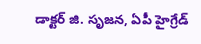డాక్టర్ జి. సృజన, ఏపీ హైగ్రేడ్‌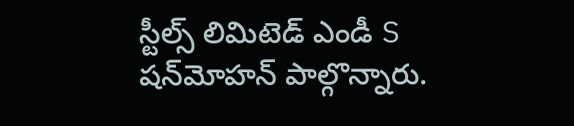స్టీల్స్‌ లిమిటెడ్‌ ఎండీ S షన్‌మోహన్‌ పాల్గొన్నారు.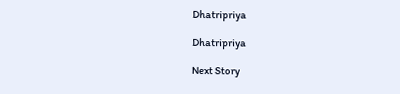Dhatripriya

Dhatripriya

Next Story